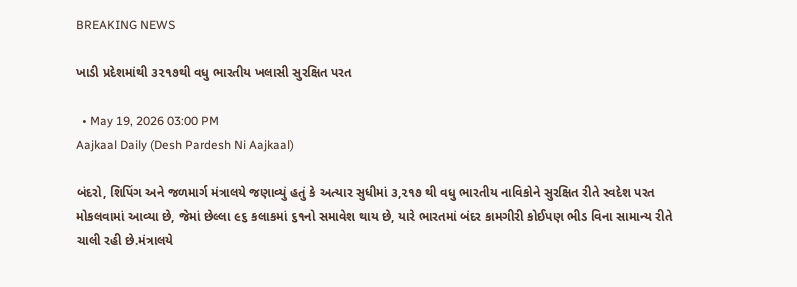BREAKING NEWS

ખાડી પ્રદેશમાંથી ૩૨૧૭થી વધુ ભારતીય ખલાસી સુરક્ષિત પરત

  • May 19, 2026 03:00 PM
Aajkaal Daily (Desh Pardesh Ni Aajkaal)

બંદરો, શિપિંગ અને જળમાર્ગ મંત્રાલયે જણાવ્યું હતું કે અત્યાર સુધીમાં ૩,૨૧૭ થી વધુ ભારતીય નાવિકોને સુરક્ષિત રીતે સ્વદેશ પરત મોકલવામાં આવ્યા છે, જેમાં છેલ્લા ૯૬ કલાકમાં ૬૧નો સમાવેશ થાય છે, યારે ભારતમાં બંદર કામગીરી કોઈપણ ભીડ વિના સામાન્ય રીતે ચાલી રહી છે.મંત્રાલયે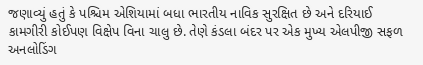જણાવ્યું હતું કે પશ્ચિમ એશિયામાં બધા ભારતીય નાવિક સુરક્ષિત છે અને દરિયાઈ કામગીરી કોઈપણ વિક્ષેપ વિના ચાલુ છે. તેણે કંડલા બંદર પર એક મુખ્ય એલપીજી સફળ અનલોડિંગ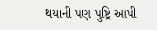થયાની પણ પુષ્ટ્રિ આપી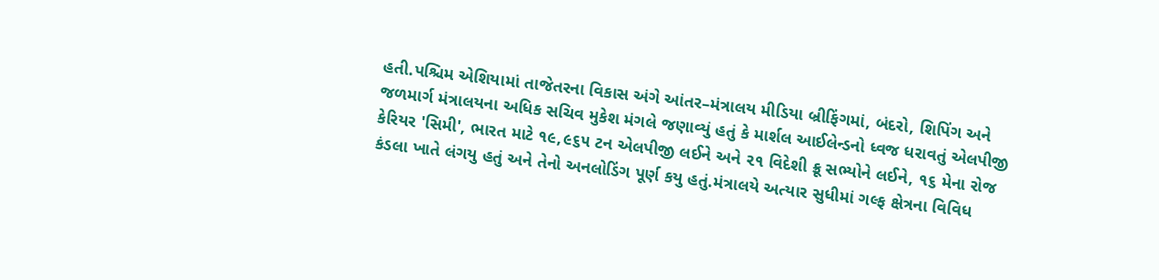હતી.પશ્ચિમ એશિયામાં તાજેતરના વિકાસ અંગે આંતર–મંત્રાલય મીડિયા બ્રીફિંગમાં, બંદરો, શિપિંગ અને જળમાર્ગ મંત્રાલયના અધિક સચિવ મુકેશ મંગલે જણાવ્યું હતું કે માર્શલ આઈલેન્ડનો ધ્વજ ધરાવતું એલપીજી કેરિયર 'સિમી', ભારત માટે ૧૯,૯૬૫ ટન એલપીજી લઈને અને ૨૧ વિદેશી ક્રૂ સભ્યોને લઈને, ૧૬ મેના રોજ કંડલા ખાતે લંગયુ હતું અને તેનો અનલોડિંગ પૂર્ણ કયુ હતું.મંત્રાલયે અત્યાર સુધીમાં ગલ્ફ ક્ષેત્રના વિવિધ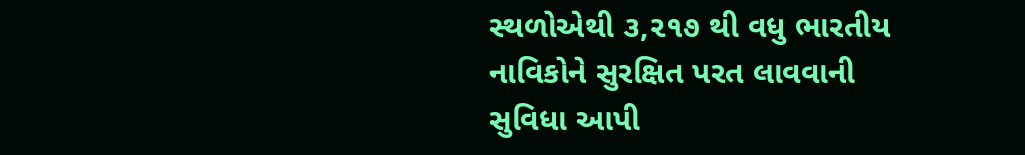સ્થળોએથી ૩,૨૧૭ થી વધુ ભારતીય નાવિકોને સુરક્ષિત પરત લાવવાની સુવિધા આપી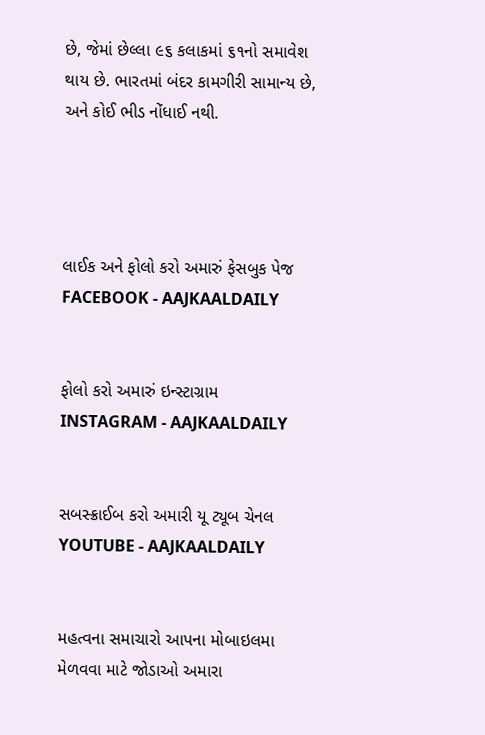છે, જેમાં છેલ્લા ૯૬ કલાકમાં ૬૧નો સમાવેશ થાય છે. ભારતમાં બંદર કામગીરી સામાન્ય છે, અને કોઈ ભીડ નોંધાઈ નથી.




લાઈક અને ફોલો કરો અમારું ફેસબુક પેજ FACEBOOK - AAJKAALDAILY


ફોલો કરો અમારું ઇન્સ્ટાગ્રામ INSTAGRAM - AAJKAALDAILY


સબસ્ક્રાઈબ કરો અમારી યૂ ટ્યૂબ ચેનલ YOUTUBE - AAJKAALDAILY


મહત્વના સમાચારો આપના મોબાઇલમા મેળવવા માટે જોડાઓ અમારા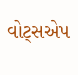વોટ્સએપ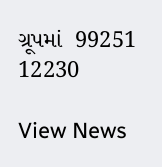ગ્રૂપમાં  99251 12230

View News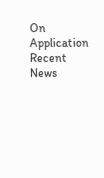On Application
Recent News